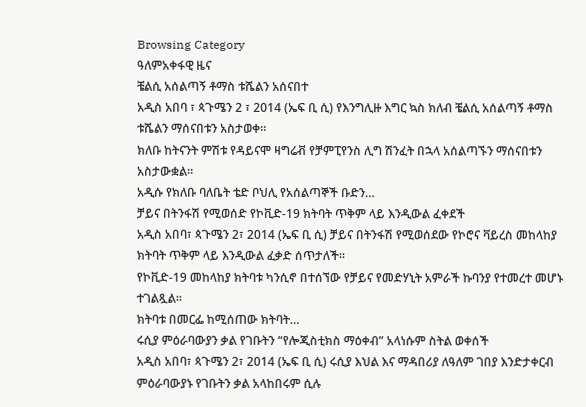Browsing Category
ዓለምአቀፋዊ ዜና
ቼልሲ አሰልጣኝ ቶማስ ቱሼልን አሰናበተ
አዲስ አበባ ፣ ጳጉሜን 2 ፣ 2014 (ኤፍ ቢ ሲ) የእንግሊዙ እግር ኳስ ክለብ ቼልሲ አሰልጣኝ ቶማስ ቱሼልን ማሰናበቱን አስታወቀ።
ክለቡ ከትናንት ምሽቱ የዳይናሞ ዛግሬቭ የቻምፒየንስ ሊግ ሽንፈት በኋላ አሰልጣኙን ማሰናበቱን አስታውቋል።
አዲሱ የክለቡ ባለቤት ቴድ ቦህሊ የአሰልጣኞች ቡድን…
ቻይና በትንፋሽ የሚወሰድ የኮቪድ-19 ክትባት ጥቅም ላይ እንዲውል ፈቀደች
አዲስ አበባ፣ ጳጉሜን 2፣ 2014 (ኤፍ ቢ ሲ) ቻይና በትንፋሽ የሚወሰደው የኮሮና ቫይረስ መከላከያ ክትባት ጥቅም ላይ እንዲውል ፈቃድ ሰጥታለች፡፡
የኮቪድ-19 መከላከያ ክትባቱ ካንሲኖ በተሰኘው የቻይና የመድሃኒት አምራች ኩባንያ የተመረተ መሆኑ ተገልጿል፡፡
ክትባቱ በመርፌ ከሚሰጠው ክትባት…
ሩሲያ ምዕራባውያን ቃል የገቡትን “የሎጂስቲክስ ማዕቀብ” አላነሱም ስትል ወቀሰች
አዲስ አበባ፣ ጳጉሜን 2፣ 2014 (ኤፍ ቢ ሲ) ሩሲያ እህል እና ማዳበሪያ ለዓለም ገበያ እንድታቀርብ ምዕራባውያኑ የገቡትን ቃል አላከበሩም ሲሉ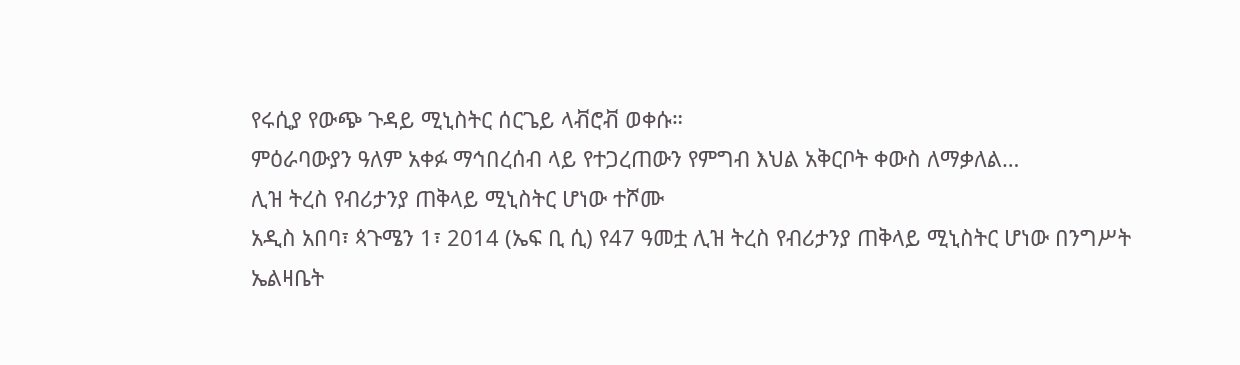የሩሲያ የውጭ ጉዳይ ሚኒስትር ሰርጌይ ላቭሮቭ ወቀሱ።
ምዕራባውያን ዓለም አቀፉ ማኅበረሰብ ላይ የተጋረጠውን የምግብ እህል አቅርቦት ቀውስ ለማቃለል…
ሊዝ ትረስ የብሪታንያ ጠቅላይ ሚኒስትር ሆነው ተሾሙ
አዲስ አበባ፣ ጳጉሜን 1፣ 2014 (ኤፍ ቢ ሲ) የ47 ዓመቷ ሊዝ ትረስ የብሪታንያ ጠቅላይ ሚኒስትር ሆነው በንግሥት ኤልዛቤት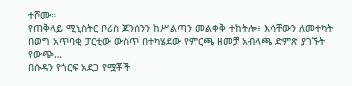ተሾሙ።
የጠቅላይ ሚኒስትር ቦሪስ ጆንሰንን ከሥልጣን መልቀቅ ተከትሎ፥ እሳቸውን ለመተካት በወግ አጥባቂ ፓርቲው ውስጥ በተካሄደው የምርጫ ዘመቻ አብላጫ ድምጽ ያገኙት የውጭ…
በሱዳን የጎርፍ አደጋ የሟቾች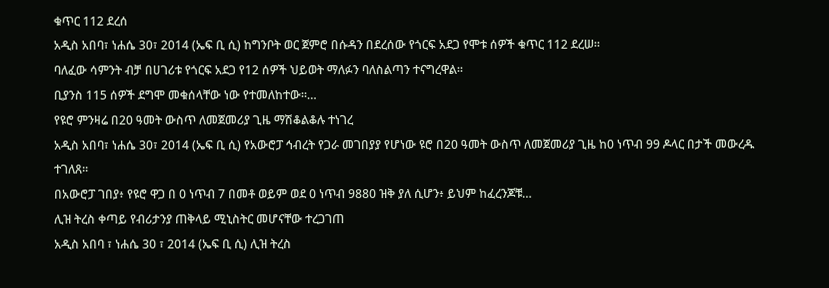ቁጥር 112 ደረሰ
አዲስ አበባ፣ ነሐሴ 30፣ 2014 (ኤፍ ቢ ሲ) ከግንቦት ወር ጀምሮ በሱዳን በደረሰው የጎርፍ አደጋ የሞቱ ሰዎች ቁጥር 112 ደረሠ።
ባለፈው ሳምንት ብቻ በሀገሪቱ የጎርፍ አደጋ የ12 ሰዎች ህይወት ማለፉን ባለስልጣን ተናግረዋል።
ቢያንስ 115 ሰዎች ደግሞ መቁሰላቸው ነው የተመለከተው።…
የዩሮ ምንዛሬ በ20 ዓመት ውስጥ ለመጀመሪያ ጊዜ ማሽቆልቆሉ ተነገረ
አዲስ አበባ፣ ነሐሴ 30፣ 2014 (ኤፍ ቢ ሲ) የአውሮፓ ኅብረት የጋራ መገበያያ የሆነው ዩሮ በ20 ዓመት ውስጥ ለመጀመሪያ ጊዜ ከ0 ነጥብ 99 ዶላር በታች መውረዱ ተገለጸ።
በአውሮፓ ገበያ፥ የዩሮ ዋጋ በ 0 ነጥብ 7 በመቶ ወይም ወደ 0 ነጥብ 9880 ዝቅ ያለ ሲሆን፥ ይህም ከፈረንጆቹ…
ሊዝ ትረስ ቀጣይ የብሪታንያ ጠቅላይ ሚኒስትር መሆናቸው ተረጋገጠ
አዲስ አበባ ፣ ነሐሴ 30 ፣ 2014 (ኤፍ ቢ ሲ) ሊዝ ትረስ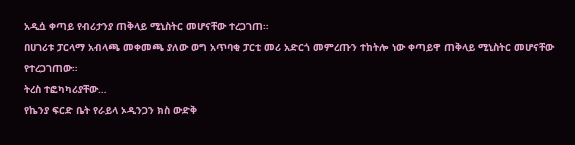አዲሷ ቀጣይ የብሪታንያ ጠቅላይ ሚኒስትር መሆናቸው ተረጋገጠ።
በሀገሪቱ ፓርላማ አብላጫ መቀመጫ ያለው ወግ አጥባቂ ፓርቲ መሪ አድርጎ መምረጡን ተከትሎ ነው ቀጣይዋ ጠቅላይ ሚኒስትር መሆናቸው የተረጋገጠው።
ትረስ ተፎካካሪያቸው…
የኬንያ ፍርድ ቤት የራይላ ኦዲንጋን ክስ ውድቅ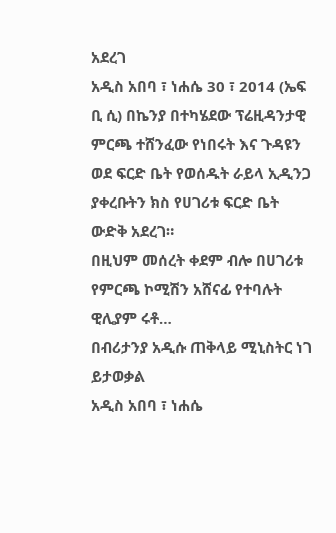አደረገ
አዲስ አበባ ፣ ነሐሴ 30 ፣ 2014 (ኤፍ ቢ ሲ) በኬንያ በተካሄደው ፕሬዚዳንታዊ ምርጫ ተሸንፈው የነበሩት እና ጉዳዩን ወደ ፍርድ ቤት የወሰዱት ራይላ ኢዲንጋ ያቀረቡትን ክስ የሀገሪቱ ፍርድ ቤት ውድቅ አደረገ።
በዚህም መሰረት ቀደም ብሎ በሀገሪቱ የምርጫ ኮሚሽን አሸናፊ የተባሉት ዊሊያም ሩቶ…
በብሪታንያ አዲሱ ጠቅላይ ሚኒስትር ነገ ይታወቃል
አዲስ አበባ ፣ ነሐሴ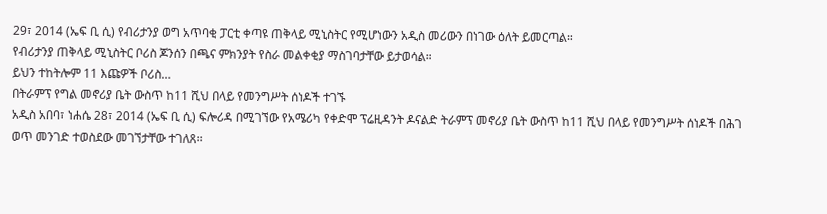29፣ 2014 (ኤፍ ቢ ሲ) የብሪታንያ ወግ አጥባቂ ፓርቲ ቀጣዩ ጠቅላይ ሚኒስትር የሚሆነውን አዲስ መሪውን በነገው ዕለት ይመርጣል።
የብሪታንያ ጠቅላይ ሚኒስትር ቦሪስ ጆንሰን በጫና ምክንያት የስራ መልቀቂያ ማስገባታቸው ይታወሳል።
ይህን ተከትሎም 11 እጩዎች ቦሪስ…
በትራምፕ የግል መኖሪያ ቤት ውስጥ ከ11 ሺህ በላይ የመንግሥት ሰነዶች ተገኙ
አዲስ አበባ፣ ነሐሴ 28፣ 2014 (ኤፍ ቢ ሲ) ፍሎሪዳ በሚገኘው የአሜሪካ የቀድሞ ፕሬዚዳንት ዶናልድ ትራምፕ መኖሪያ ቤት ውስጥ ከ11 ሺህ በላይ የመንግሥት ሰነዶች በሕገ ወጥ መንገድ ተወስደው መገኘታቸው ተገለጸ፡፡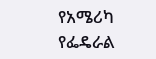የአሜሪካ የፌዴራል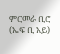ምርመራ ቢሮ (ኤፍ ቢ አይ)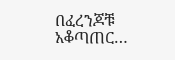በፈረንጆቹ አቆጣጠር…